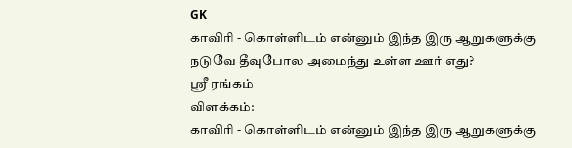GK
காவிரி - கொள்ளிடம் என்னும் இந்த இரு ஆறுகளுக்கு நடுவே தீவுபோல அமைந்து உள்ள ஊர் எது?
ஸ்ரீ ரங்கம்
விளக்கம்:
காவிரி - கொள்ளிடம் என்னும் இந்த இரு ஆறுகளுக்கு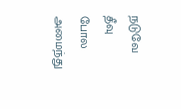நடுவே தீவு போல அமைந்து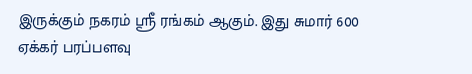இருக்கும் நகரம் ஸ்ரீ ரங்கம் ஆகும். இது சுமார் 600 ஏக்கர் பரப்பளவு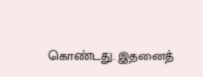கொண்டது. இதனைத்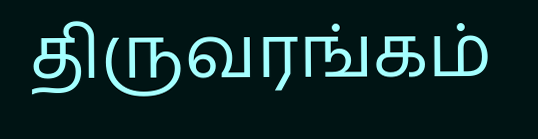திருவரங்கம்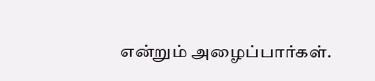என்றும் அழைப்பார்கள்.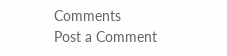Comments
Post a Comment